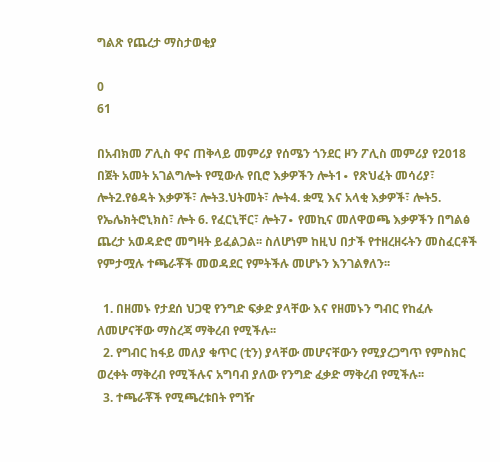ግልጽ የጨረታ ማስታወቂያ

0
61

በአብክመ ፖሊስ ዋና ጠቅላይ መምሪያ የሰሜን ጎንደር ዞን ፖሊስ መምሪያ የ2018 በጀት አመት አገልግሎት የሚውሉ የቢሮ እቃዎችን ሎት1∙ የጽህፈት መሳሪያ፣ ሎት2.የፅዳት እቃዎች፣ ሎት3.ህትመት፣ ሎት4. ቋሚ እና አላቂ እቃዎች፣ ሎት5. የኤሌክትሮኒክስ፣ ሎት 6. የፈርኒቸር፣ ሎት7∙ የመኪና መለዋወጫ እቃዎችን በግልፅ ጨረታ አወዳድሮ መግዛት ይፈልጋል፡፡ ስለሆነም ከዚህ በታች የተዘረዘሩትን መስፈርቶች የምታሟሉ ተጫራቾች መወዳደር የምትችሉ መሆኑን እንገልፃለን፡፡

  1. በዘመኑ የታደሰ ህጋዊ የንግድ ፍቃድ ያላቸው እና የዘመኑን ግብር የከፈሉ ለመሆናቸው ማስረጃ ማቅረብ የሚችሉ፡፡
  2. የግብር ከፋይ መለያ ቁጥር (ቲን) ያላቸው መሆናቸውን የሚያረጋግጥ የምስክር ወረቀት ማቅረብ የሚችሉና አግባብ ያለው የንግድ ፈቃድ ማቅረብ የሚችሉ፡፡
  3. ተጫራቾች የሚጫረቱበት የግዥ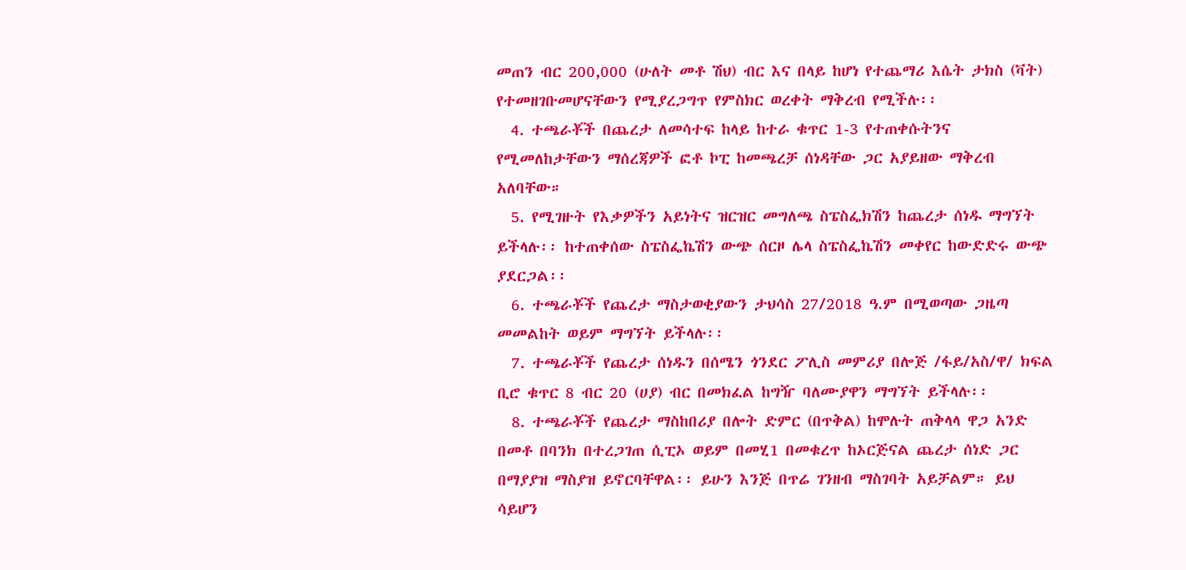መጠን ብር 200,000 (ሁለት መቶ ሽህ) ብር እና በላይ ከሆነ የተጨማሪ እሴት ታክስ (ቫት) የተመዘገቡመሆናቸውን የሚያረጋግጥ የምስክር ወረቀት ማቅረብ የሚችሉ፡፡
  4. ተጫራቾች በጨረታ ለመሳተፍ ከላይ ከተራ ቁጥር 1-3 የተጠቀሱትንና የሚመለከታቸውን ማሰረጃዎች ፎቶ ኮፒ ከመጫረቻ ሰነዳቸው ጋር አያይዘው ማቅረብ አለባቸው።
  5. የሚገዙት የእቃዎችን አይነትና ዝርዝር መግለጫ ስፔስፌክሽን ከጨረታ ሰነዱ ማግኘት ይችላሉ፡፡ ከተጠቀሰው ስፔስፌኬሽን ውጭ ሰርዞ ሌላ ስፔስፌኬሽን መቀየር ከውድድሩ ውጭ ያደርጋል፡፡
  6. ተጫራቾች የጨረታ ማስታወቂያውን ታህሳስ 27/2018 ዓ.ም በሚወጣው ጋዜጣ መመልከት ወይም ማግኘት ይችላሉ፡፡
  7. ተጫራቾች የጨረታ ሰነዱን በሰሜን ጎንደር ፖሊስ መምሪያ በሎጅ /ፋይ/አስ/ዋ/ ክፍል ቢሮ ቁጥር 8 ብር 20 (ሀያ) ብር በመክፈል ከግዥ ባለሙያዋን ማግኘት ይችላሉ፡፡
  8. ተጫራቾች የጨረታ ማስከበሪያ በሎት ድምር (በጥቅል) ከሞሉት ጠቅላላ ዋጋ አንድ በመቶ በባንክ በተረጋገጠ ሲፒኦ ወይም በመሂ1 በመቁረጥ ከኦርጅናል ጨረታ ሰነድ ጋር በማያያዝ ማስያዝ ይኖርባቸዋል፡፡ ይሁን እንጅ በጥሬ ገንዘብ ማስገባት አይቻልም። ይህ ሳይሆን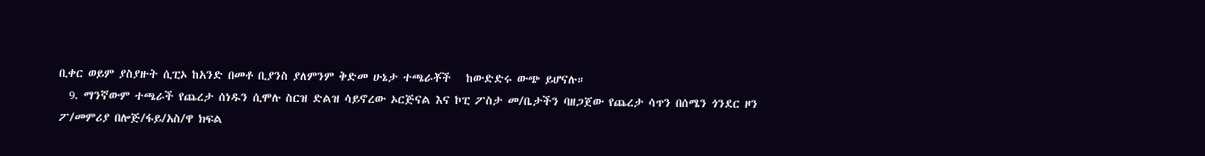ቢቀር ወይም ያስያዙት ሲፒኦ ከአንድ በመቶ ቢያንስ ያለምንም ቅድመ ሁኔታ ተጫራቾች   ከውድድሩ ውጭ ይሆናሉ።
  9. ማንኛውም ተጫራች የጨረታ ሰነዱን ሲሞሉ ስርዝ ድልዝ ሳይኖረው ኦርጅናል እና ኮፒ ፖስታ መ/ቤታችን ባዘጋጀው የጨረታ ሳጥን በሰሜን ጎንደር ዞን ፖ/መምሪያ በሎጅ/ፋይ/አስ/ዋ ክፍል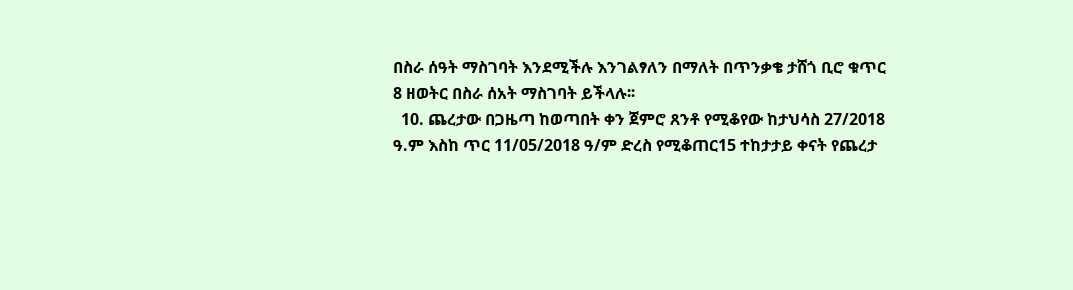በስራ ሰዓት ማስገባት እንደሚችሉ እንገልፃለን በማለት በጥንቃቄ ታሸጎ ቢሮ ቁጥር 8 ዘወትር በስራ ሰአት ማስገባት ይችላሉ፡፡
  10. ጨረታው በጋዜጣ ከወጣበት ቀን ጀምሮ ጸንቶ የሚቆየው ከታህሳስ 27/2018 ዓ.ም እስከ ጥር 11/05/2018 ዓ/ም ድረስ የሚቆጠር15 ተከታታይ ቀናት የጨረታ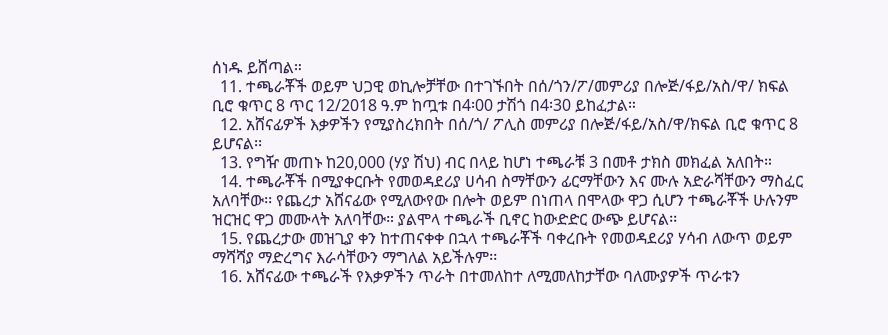ሰነዱ ይሸጣል።
  11. ተጫራቾች ወይም ህጋዊ ወኪሎቻቸው በተገኙበት በሰ/ጎን/ፖ/መምሪያ በሎጅ/ፋይ/አስ/ዋ/ ክፍል ቢሮ ቁጥር 8 ጥር 12/2018 ዓ.ም ከጧቱ በ4፡00 ታሽጎ በ4፡30 ይከፈታል።
  12. አሸናፊዎች እቃዎችን የሚያስረክበት በሰ/ጎ/ ፖሊስ መምሪያ በሎጅ/ፋይ/አስ/ዋ/ክፍል ቢሮ ቁጥር 8 ይሆናል፡፡
  13. የግዥ መጠኑ ከ20,000 (ሃያ ሽህ) ብር በላይ ከሆነ ተጫራቹ 3 በመቶ ታክስ መክፈል አለበት።
  14. ተጫራቾች በሚያቀርቡት የመወዳደሪያ ሀሳብ ስማቸውን ፊርማቸውን እና ሙሉ አድራሻቸውን ማስፈር አለባቸው፡፡ የጨረታ አሸናፊው የሚለውየው በሎት ወይም በነጠላ በሞላው ዋጋ ሲሆን ተጫራቾች ሁሉንም ዝርዝር ዋጋ መሙላት አለባቸው። ያልሞላ ተጫራች ቢኖር ከውድድር ውጭ ይሆናል፡፡
  15. የጨረታው መዝጊያ ቀን ከተጠናቀቀ በኋላ ተጫራቾች ባቀረቡት የመወዳደሪያ ሃሳብ ለውጥ ወይም ማሻሻያ ማድረግና እራሳቸውን ማግለል አይችሉም፡፡
  16. አሸናፊው ተጫራች የእቃዎችን ጥራት በተመለከተ ለሚመለከታቸው ባለሙያዎች ጥራቱን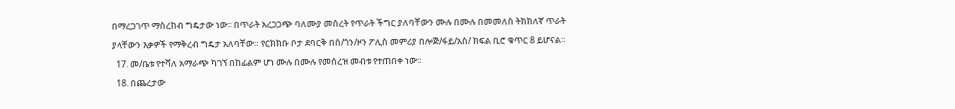በማረጋገጥ ማስረከብ ግዴታው ነው፡፡ በጥራት አረጋጋጭ ባለሙያ መሰረት የጥራት ችግር ያለባቸውን ሙሉ በሙሉ በመመለስ ትክክለኛ ጥራት ያላቸውን እቃዎች የማቅረብ ግዴታ አለባቸው። የርክክቡ ቦታ ደባርቅ በሰ/ጎን/ዞን ፖሊስ መምሪያ በሎጅ/ፋይ/አስ/ ክፍል ቢሮ ቁጥር 8 ይሆናል።
  17. መ/ቤቱ የተሻለ አማራጭ ካገኘ በከፊልም ሆነ ሙሉ በሙሉ የመሰረዝ መብቱ የተጠበቀ ነው፡፡
  18. በጨረታው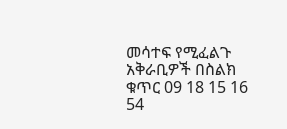መሳተፍ የሚፈልጉ አቅራቢዎች በስልክ ቁጥር 09 18 15 16 54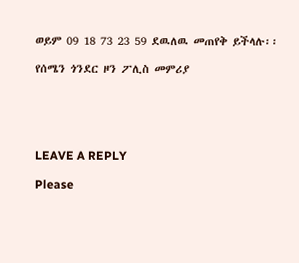ወይም 09 18 73 23 59 ደዉለዉ መጠየቅ ይችላሉ፡፡

የሰሜን ጎንደር ዞን ፖሊስ መምሪያ





LEAVE A REPLY

Please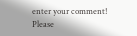enter your comment!
Please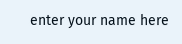enter your name here